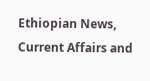Ethiopian News, Current Affairs and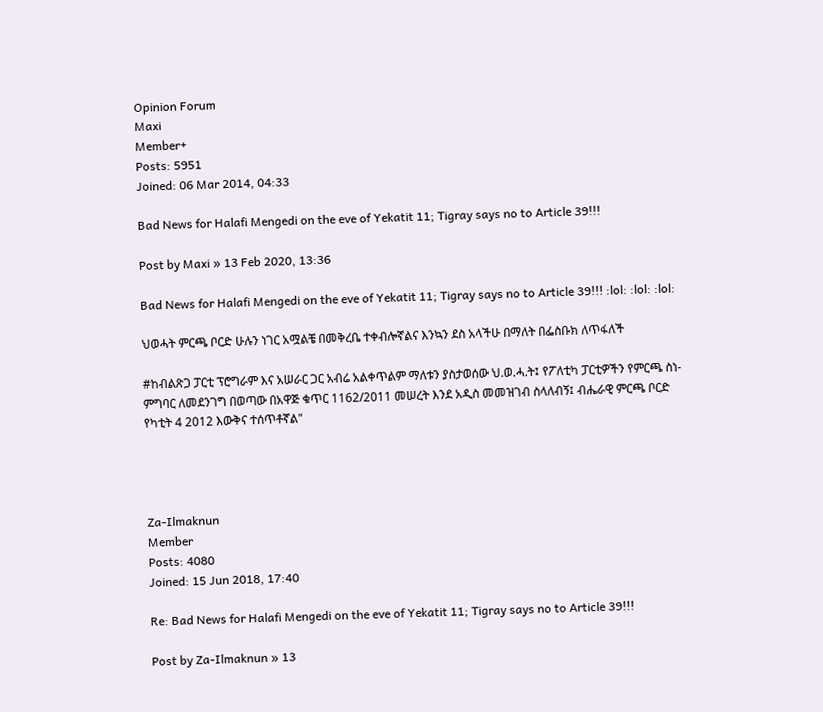Opinion Forum
Maxi
Member+
Posts: 5951
Joined: 06 Mar 2014, 04:33

Bad News for Halafi Mengedi on the eve of Yekatit 11; Tigray says no to Article 39!!!

Post by Maxi » 13 Feb 2020, 13:36

Bad News for Halafi Mengedi on the eve of Yekatit 11; Tigray says no to Article 39!!! :lol: :lol: :lol:

ህወሓት ምርጫ ቦርድ ሁሉን ነገር አሟልቼ በመቅረቤ ተቀብሎኛልና እንኳን ደስ አላችሁ በማለት በፌስቡክ ለጥፋለች

#ከብልጽጋ ፓርቲ ፕሮግራም እና አሠራር ጋር አብሬ አልቀጥልም ማለቱን ያስታወሰው ህ.ወ.ሓ.ት፤ የፖለቲካ ፓርቲዎችን የምርጫ ስነ-ምግባር ለመደንገግ በወጣው በአዋጅ ቁጥር 1162/2011 መሠረት እንደ አዲስ መመዝገብ ስላለብኝ፤ ብሔራዊ ምርጫ ቦርድ የካቲት 4 2012 እውቅና ተሰጥቶኛል"




Za-Ilmaknun
Member
Posts: 4080
Joined: 15 Jun 2018, 17:40

Re: Bad News for Halafi Mengedi on the eve of Yekatit 11; Tigray says no to Article 39!!!

Post by Za-Ilmaknun » 13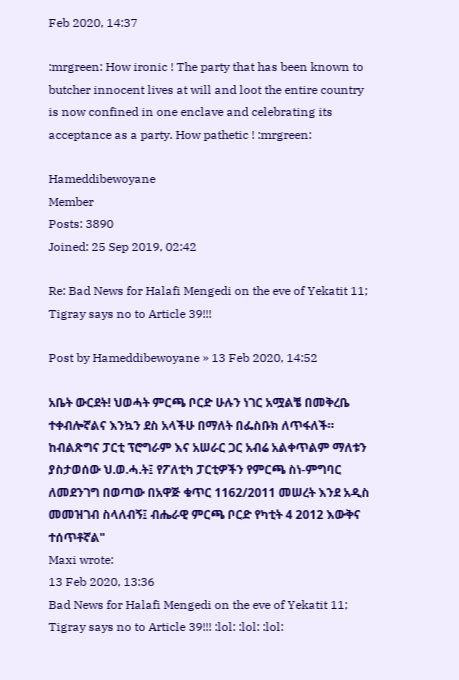Feb 2020, 14:37

:mrgreen: How ironic ! The party that has been known to butcher innocent lives at will and loot the entire country is now confined in one enclave and celebrating its acceptance as a party. How pathetic ! :mrgreen:

Hameddibewoyane
Member
Posts: 3890
Joined: 25 Sep 2019, 02:42

Re: Bad News for Halafi Mengedi on the eve of Yekatit 11; Tigray says no to Article 39!!!

Post by Hameddibewoyane » 13 Feb 2020, 14:52

አቤት ውርደት! ህወሓት ምርጫ ቦርድ ሁሉን ነገር አሟልቼ በመቅረቤ ተቀብሎኛልና እንኳን ደስ አላችሁ በማለት በፌስቡክ ለጥፋለች። ከብልጽግና ፓርቲ ፕሮግራም እና አሠራር ጋር አብሬ አልቀጥልም ማለቱን ያስታወሰው ህ.ወ.ሓ.ት፤ የፖለቲካ ፓርቲዎችን የምርጫ ስነ-ምግባር ለመደንገግ በወጣው በአዋጅ ቁጥር 1162/2011 መሠረት እንደ አዲስ መመዝገብ ስላለብኝ፤ ብሔራዊ ምርጫ ቦርድ የካቲት 4 2012 እውቅና ተሰጥቶኛል"
Maxi wrote:
13 Feb 2020, 13:36
Bad News for Halafi Mengedi on the eve of Yekatit 11; Tigray says no to Article 39!!! :lol: :lol: :lol: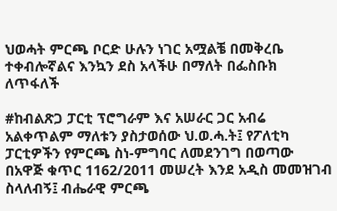ህወሓት ምርጫ ቦርድ ሁሉን ነገር አሟልቼ በመቅረቤ ተቀብሎኛልና እንኳን ደስ አላችሁ በማለት በፌስቡክ ለጥፋለች

#ከብልጽጋ ፓርቲ ፕሮግራም እና አሠራር ጋር አብሬ አልቀጥልም ማለቱን ያስታወሰው ህ.ወ.ሓ.ት፤ የፖለቲካ ፓርቲዎችን የምርጫ ስነ-ምግባር ለመደንገግ በወጣው በአዋጅ ቁጥር 1162/2011 መሠረት እንደ አዲስ መመዝገብ ስላለብኝ፤ ብሔራዊ ምርጫ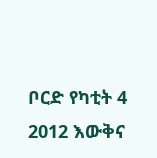ቦርድ የካቲት 4 2012 እውቅና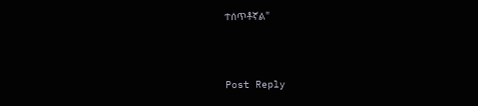ተሰጥቶኛል"



Post Reply